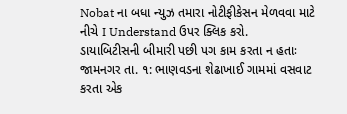Nobat ના બધા ન્યુઝ તમારા નોટીફીકેસન મેળવવા માટે નીચે I Understand ઉપર ક્લિક કરો.
ડાયાબિટીસની બીમારી પછી પગ કામ કરતા ન હતાઃ
જામનગર તા. ૧: ભાણવડના શેઢાખાઈ ગામમાં વસવાટ કરતા એક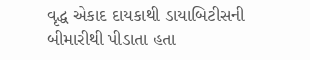વૃદ્ધ એકાદ દાયકાથી ડાયાબિટીસની બીમારીથી પીડાતા હતા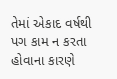તેમાં એકાદ વર્ષથી પગ કામ ન કરતા હોવાના કારણે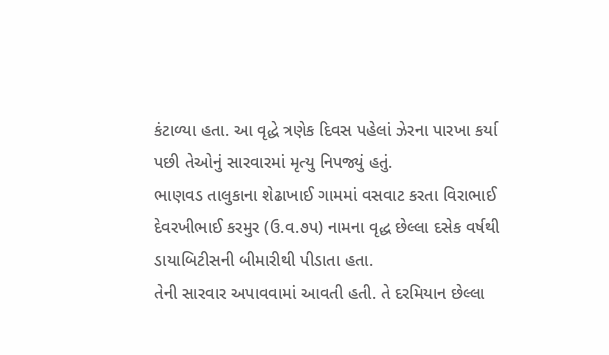કંટાળ્યા હતા. આ વૃદ્ધે ત્રણેક દિવસ પહેલાં ઝેરના પારખા કર્યા પછી તેઓનું સારવારમાં મૃત્યુ નિપજ્યું હતું.
ભાણવડ તાલુકાના શેઢાખાઈ ગામમાં વસવાટ કરતા વિરાભાઈ દેવરખીભાઈ કરમુર (ઉ.વ.૭પ) નામના વૃદ્ધ છેલ્લા દસેક વર્ષથી ડાયાબિટીસની બીમારીથી પીડાતા હતા.
તેની સારવાર અપાવવામાં આવતી હતી. તે દરમિયાન છેલ્લા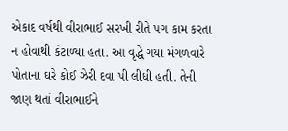એકાદ વર્ષથી વીરાભાઈ સરખી રીતે પગ કામ કરતા ન હોવાથી કંટાળ્યા હતા. આ વૃદ્ધે ગયા મંગળવારે પોતાના ઘરે કોઈ ઝેરી દવા પી લીધી હતી. તેની જાણ થતાં વીરાભાઈને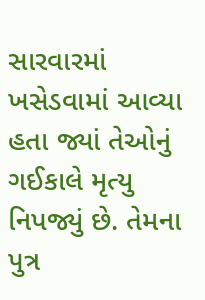સારવારમાં ખસેડવામાં આવ્યા હતા જ્યાં તેઓનું ગઈકાલે મૃત્યુ નિપજ્યું છે. તેમના પુત્ર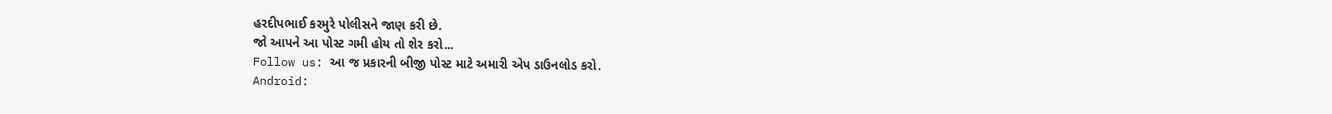હરદીપભાઈ કરમુરે પોલીસને જાણ કરી છે.
જો આપને આ પોસ્ટ ગમી હોય તો શેર કરો...
Follow us: આ જ પ્રકારની બીજી પોસ્ટ માટે અમારી એપ ડાઉનલોડ કરો.
Android: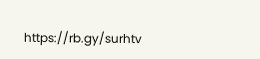https://rb.gy/surhtv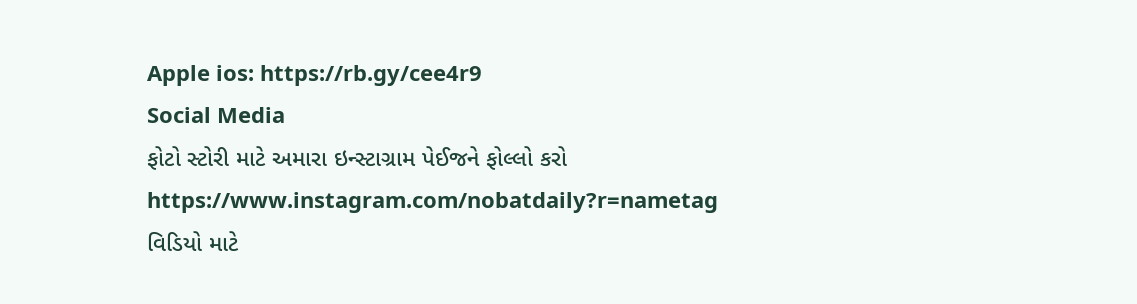Apple ios: https://rb.gy/cee4r9
Social Media
ફોટો સ્ટોરી માટે અમારા ઇન્સ્ટાગ્રામ પેઈજને ફોલ્લો કરો
https://www.instagram.com/nobatdaily?r=nametag
વિડિયો માટે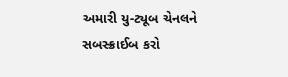અમારી યુ-ટ્યૂબ ચેનલને સબસ્ક્રાઈબ કરો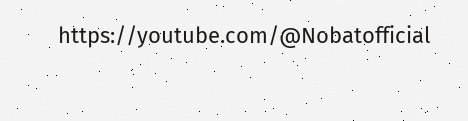https://youtube.com/@Nobatofficial